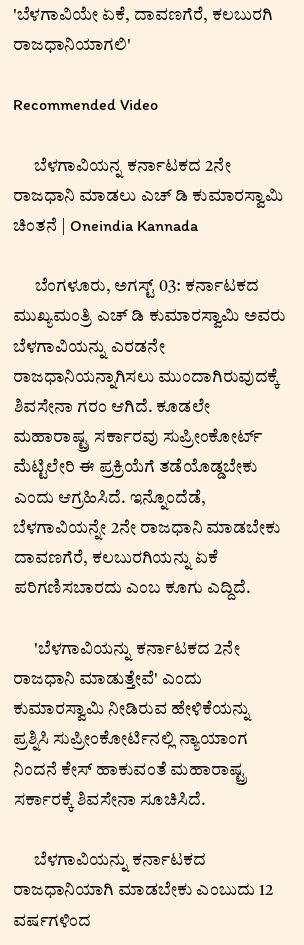'ಬೆಳಗಾವಿಯೇ ಏಕೆ, ದಾವಣಗೆರೆ, ಕಲಬುರಗಿ ರಾಜಧಾನಿಯಾಗಲಿ'

Recommended Video

      ಬೆಳಗಾವಿಯನ್ನ ಕರ್ನಾಟಕದ 2ನೇ ರಾಜಧಾನಿ ಮಾಡಲು ಎಚ್ ಡಿ ಕುಮಾರಸ್ವಾಮಿ ಚಿಂತನೆ | Oneindia Kannada

      ಬೆಂಗಳೂರು, ಅಗಸ್ಟ್ 03: ಕರ್ನಾಟಕದ ಮುಖ್ಯಮಂತ್ರಿ ಎಚ್ ಡಿ ಕುಮಾರಸ್ವಾಮಿ ಅವರು ಬೆಳಗಾವಿಯನ್ನು ಎರಡನೇ ರಾಜಧಾನಿಯನ್ನಾಗಿಸಲು ಮುಂದಾಗಿರುವುದಕ್ಕೆ ಶಿವಸೇನಾ ಗರಂ ಆಗಿದೆ. ಕೂಡಲೇ ಮಹಾರಾಷ್ಟ್ರ ಸರ್ಕಾರವು ಸುಪ್ರೀಂಕೋರ್ಟ್ ಮೆಟ್ಟಿಲೇರಿ ಈ ಪ್ರಕ್ರಿಯೆಗೆ ತಡೆಯೊಡ್ಡಬೇಕು ಎಂದು ಆಗ್ರಹಿಸಿದೆ. ಇನ್ನೊಂದೆಡೆ, ಬೆಳಗಾವಿಯನ್ನೇ 2ನೇ ರಾಜಧಾನಿ ಮಾಡಬೇಕು ದಾವಣಗೆರೆ, ಕಲಬುರಗಿಯನ್ನು ಏಕೆ ಪರಿಗಣಿಸಬಾರದು ಎಂಬ ಕೂಗು ಎದ್ದಿದೆ.

      'ಬೆಳಗಾವಿಯನ್ನು ಕರ್ನಾಟಕದ 2ನೇ ರಾಜಧಾನಿ ಮಾಡುತ್ತೇವೆ' ಎಂದು ಕುಮಾರಸ್ವಾಮಿ ನೀಡಿರುವ ಹೇಳಿಕೆಯನ್ನು ಪ್ರಶ್ನಿಸಿ ಸುಪ್ರೀಂಕೋರ್ಟಿನಲ್ಲಿ ನ್ಯಾಯಾಂಗ ನಿಂದನೆ ಕೇಸ್ ಹಾಕುವಂತೆ ಮಹಾರಾಷ್ಟ್ರ ಸರ್ಕಾರಕ್ಕೆ ಶಿವಸೇನಾ ಸೂಚಿಸಿದೆ.

      ಬೆಳಗಾವಿಯನ್ನು ಕರ್ನಾಟಕದ ರಾಜಧಾನಿಯಾಗಿ ಮಾಡಬೇಕು ಎಂಬುದು 12 ವರ್ಷಗಳಿಂದ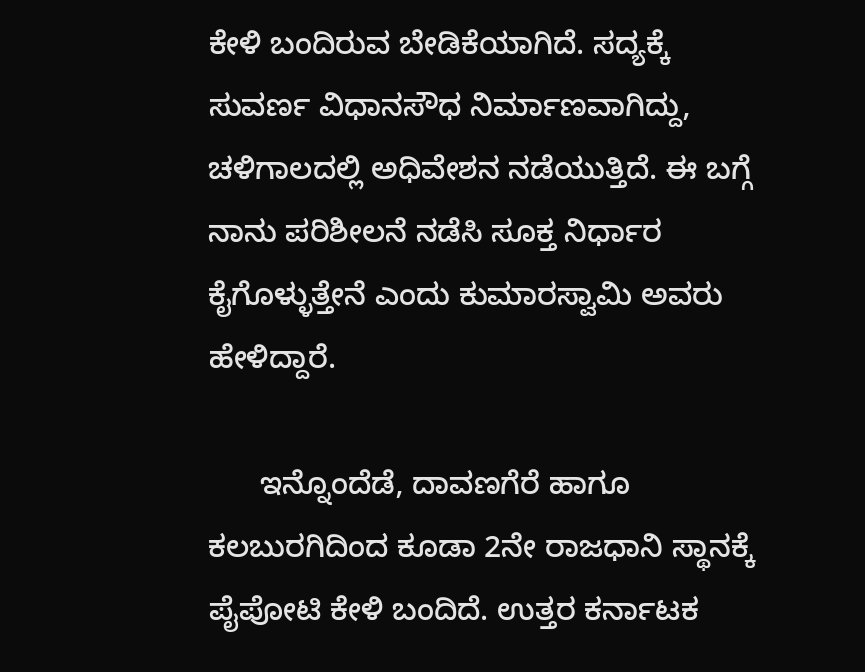ಕೇಳಿ ಬಂದಿರುವ ಬೇಡಿಕೆಯಾಗಿದೆ. ಸದ್ಯಕ್ಕೆ ಸುವರ್ಣ ವಿಧಾನಸೌಧ ನಿರ್ಮಾಣವಾಗಿದ್ದು, ಚಳಿಗಾಲದಲ್ಲಿ ಅಧಿವೇಶನ ನಡೆಯುತ್ತಿದೆ. ಈ ಬಗ್ಗೆ ನಾನು ಪರಿಶೀಲನೆ ನಡೆಸಿ ಸೂಕ್ತ ನಿರ್ಧಾರ ಕೈಗೊಳ್ಳುತ್ತೇನೆ ಎಂದು ಕುಮಾರಸ್ವಾಮಿ ಅವರು ಹೇಳಿದ್ದಾರೆ.

      ಇನ್ನೊಂದೆಡೆ, ದಾವಣಗೆರೆ ಹಾಗೂ ಕಲಬುರಗಿದಿಂದ ಕೂಡಾ 2ನೇ ರಾಜಧಾನಿ ಸ್ಥಾನಕ್ಕೆ ಪೈಪೋಟಿ ಕೇಳಿ ಬಂದಿದೆ. ಉತ್ತರ ಕರ್ನಾಟಕ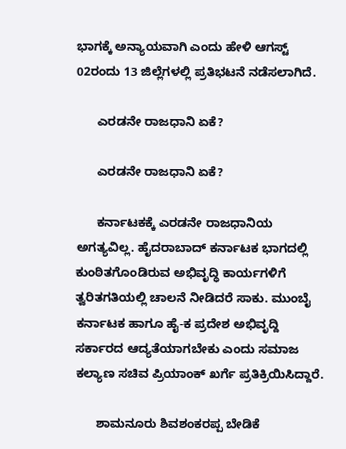ಭಾಗಕ್ಕೆ ಅನ್ಯಾಯವಾಗಿ ಎಂದು ಹೇಳಿ ಆಗಸ್ಟ್ 02ರಂದು 13 ಜಿಲ್ಲೆಗಳಲ್ಲಿ ಪ್ರತಿಭಟನೆ ನಡೆಸಲಾಗಿದೆ.

      ಎರಡನೇ ರಾಜಧಾನಿ ಏಕೆ?

      ಎರಡನೇ ರಾಜಧಾನಿ ಏಕೆ?

      ಕರ್ನಾಟಕಕ್ಕೆ ಎರಡನೇ ರಾಜಧಾನಿಯ ಅಗತ್ಯವಿಲ್ಲ. ಹೈದರಾಬಾದ್ ಕರ್ನಾಟಕ ಭಾಗದಲ್ಲಿ ಕುಂಠಿತಗೊಂಡಿರುವ ಅಭಿವೃದ್ಧಿ ಕಾರ್ಯಗಳಿಗೆ ತ್ವರಿತಗತಿಯಲ್ಲಿ ಚಾಲನೆ ನೀಡಿದರೆ ಸಾಕು. ಮುಂಬೈ ಕರ್ನಾಟಕ ಹಾಗೂ ಹೈ-ಕ ಪ್ರದೇಶ ಅಭಿವೃದ್ದಿ ಸರ್ಕಾರದ ಆದ್ಯತೆಯಾಗಬೇಕು ಎಂದು ಸಮಾಜ ಕಲ್ಯಾಣ ಸಚಿವ ಪ್ರಿಯಾಂಕ್ ಖರ್ಗೆ ಪ್ರತಿಕ್ರಿಯಿಸಿದ್ದಾರೆ.

      ಶಾಮನೂರು ಶಿವಶಂಕರಪ್ಪ ಬೇಡಿಕೆ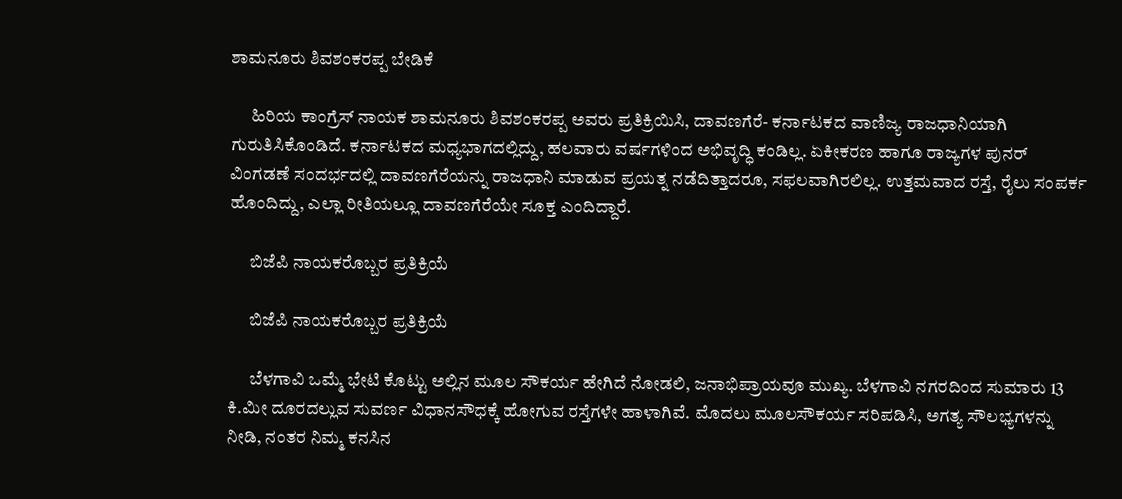ಶಾಮನೂರು ಶಿವಶಂಕರಪ್ಪ ಬೇಡಿಕೆ

      ಹಿರಿಯ ಕಾಂಗ್ರೆಸ್ ನಾಯಕ ಶಾಮನೂರು ಶಿವಶಂಕರಪ್ಪ ಅವರು ಪ್ರತಿಕ್ರಿಯಿಸಿ, ದಾವಣಗೆರೆ- ಕರ್ನಾಟಕದ ವಾಣಿಜ್ಯ ರಾಜಧಾನಿಯಾಗಿ ಗುರುತಿಸಿಕೊಂಡಿದೆ. ಕರ್ನಾಟಕದ ಮಧ್ಯಭಾಗದಲ್ಲಿದ್ದು, ಹಲವಾರು ವರ್ಷಗಳಿಂದ ಅಭಿವೃದ್ಧಿ ಕಂಡಿಲ್ಲ. ಏಕೀಕರಣ ಹಾಗೂ ರಾಜ್ಯಗಳ ಪುನರ್ ವಿಂಗಡಣೆ ಸಂದರ್ಭದಲ್ಲಿ ದಾವಣಗೆರೆಯನ್ನು ರಾಜಧಾನಿ ಮಾಡುವ ಪ್ರಯತ್ನ ನಡೆದಿತ್ತಾದರೂ, ಸಫಲವಾಗಿರಲಿಲ್ಲ. ಉತ್ತಮವಾದ ರಸ್ತೆ, ರೈಲು ಸಂಪರ್ಕ ಹೊಂದಿದ್ದು, ಎಲ್ಲಾ ರೀತಿಯಲ್ಲೂ ದಾವಣಗೆರೆಯೇ ಸೂಕ್ತ ಎಂದಿದ್ದಾರೆ.

      ಬಿಜೆಪಿ ನಾಯಕರೊಬ್ಬರ ಪ್ರತಿಕ್ರಿಯೆ

      ಬಿಜೆಪಿ ನಾಯಕರೊಬ್ಬರ ಪ್ರತಿಕ್ರಿಯೆ

      ಬೆಳಗಾವಿ ಒಮ್ಮೆ ಭೇಟಿ ಕೊಟ್ಟು ಅಲ್ಲಿನ ಮೂಲ ಸೌಕರ್ಯ ಹೇಗಿದೆ ನೋಡಲಿ, ಜನಾಭಿಪ್ರಾಯವೂ ಮುಖ್ಯ. ಬೆಳಗಾವಿ ನಗರದಿಂದ ಸುಮಾರು 13 ಕಿ.ಮೀ ದೂರದಲ್ಲುವ ಸುವರ್ಣ ವಿಧಾನಸೌಧಕ್ಕೆ ಹೋಗುವ ರಸ್ತೆಗಳೇ ಹಾಳಾಗಿವೆ. ಮೊದಲು ಮೂಲಸೌಕರ್ಯ ಸರಿಪಡಿಸಿ, ಅಗತ್ಯ ಸೌಲಭ್ಯಗಳನ್ನು ನೀಡಿ, ನಂತರ ನಿಮ್ಮ ಕನಸಿನ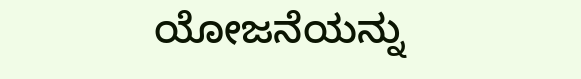ಯೋಜನೆಯನ್ನು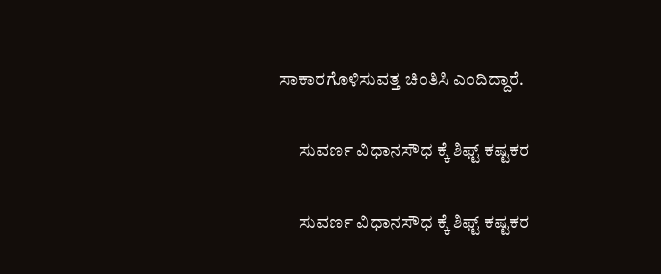ಸಾಕಾರಗೊಳಿಸುವತ್ತ ಚಿಂತಿಸಿ ಎಂದಿದ್ದಾರೆ.

      ಸುವರ್ಣ ವಿಧಾನಸೌಧ ಕ್ಕೆ ಶಿಫ್ಟ್ ಕಷ್ಟಕರ

      ಸುವರ್ಣ ವಿಧಾನಸೌಧ ಕ್ಕೆ ಶಿಫ್ಟ್ ಕಷ್ಟಕರ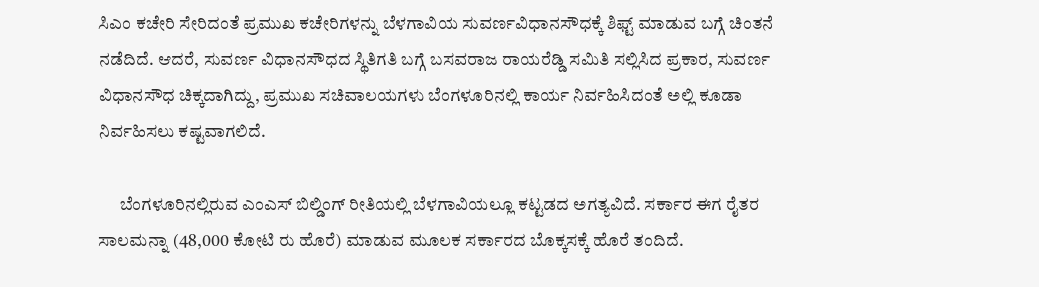ಸಿಎಂ ಕಚೇರಿ ಸೇರಿದಂತೆ ಪ್ರಮುಖ ಕಚೇರಿಗಳನ್ನು ಬೆಳಗಾವಿಯ ಸುವರ್ಣವಿಧಾನಸೌಧಕ್ಕೆ ಶಿಫ್ಟ್ ಮಾಡುವ ಬಗ್ಗೆ ಚಿಂತನೆ ನಡೆದಿದೆ. ಆದರೆ, ಸುವರ್ಣ ವಿಧಾನಸೌಧದ ಸ್ಥಿತಿಗತಿ ಬಗ್ಗೆ ಬಸವರಾಜ ರಾಯರೆಡ್ಡಿ ಸಮಿತಿ ಸಲ್ಲಿಸಿದ ಪ್ರಕಾರ, ಸುವರ್ಣ ವಿಧಾನಸೌಧ ಚಿಕ್ಕದಾಗಿದ್ದು, ಪ್ರಮುಖ ಸಚಿವಾಲಯಗಳು ಬೆಂಗಳೂರಿನಲ್ಲಿ ಕಾರ್ಯ ನಿರ್ವಹಿಸಿದಂತೆ ಅಲ್ಲಿ ಕೂಡಾ ನಿರ್ವಹಿಸಲು ಕಷ್ಟವಾಗಲಿದೆ.

      ಬೆಂಗಳೂರಿನಲ್ಲಿರುವ ಎಂಎಸ್ ಬಿಲ್ಡಿಂಗ್ ರೀತಿಯಲ್ಲಿ ಬೆಳಗಾವಿಯಲ್ಲೂ ಕಟ್ಟಡದ ಅಗತ್ಯವಿದೆ. ಸರ್ಕಾರ ಈಗ ರೈತರ ಸಾಲಮನ್ನಾ (48,000 ಕೋಟಿ ರು ಹೊರೆ) ಮಾಡುವ ಮೂಲಕ ಸರ್ಕಾರದ ಬೊಕ್ಕಸಕ್ಕೆ ಹೊರೆ ತಂದಿದೆ.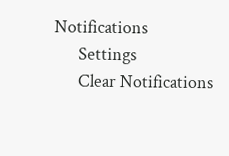Notifications
      Settings
      Clear Notifications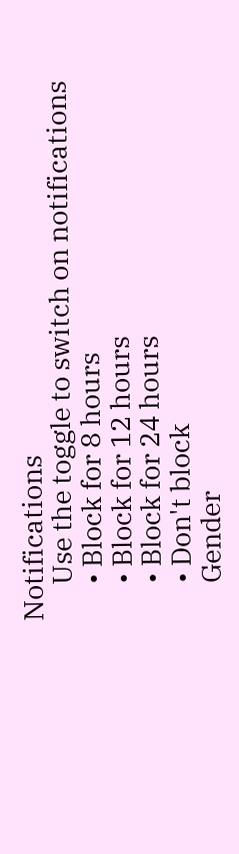Notifications
      Use the toggle to switch on notifications
      • Block for 8 hours
      • Block for 12 hours
      • Block for 24 hours
      • Don't block
      Gender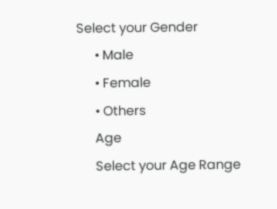Select your Gender
      • Male
      • Female
      • Others
      Age
      Select your Age Range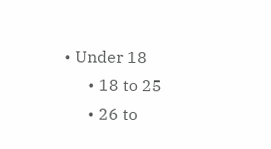• Under 18
      • 18 to 25
      • 26 to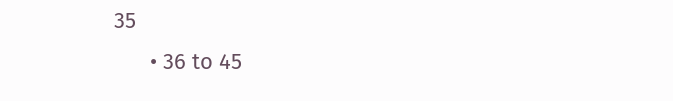35
      • 36 to 45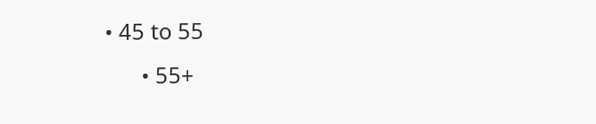• 45 to 55
      • 55+